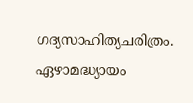ഗദ്യസാഹിത്യചരിത്രം. ഏഴാമദ്ധ്യായം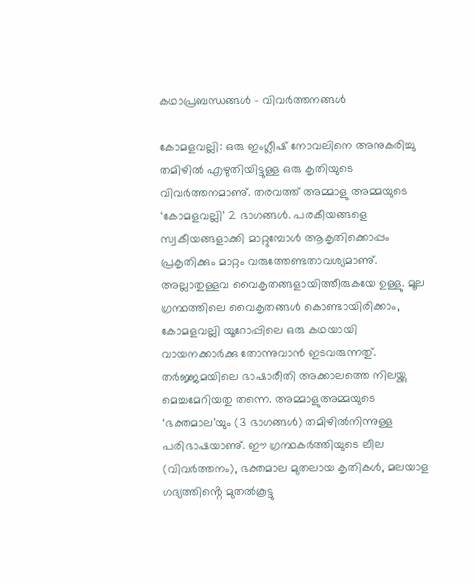കഥാപ്രബന്ധങ്ങൾ – വിവർത്തനങ്ങൾ

കോമളവല്ലി: ഒരു ഇംഗ്ലീഷ് നോവലിനെ അനുകരിച്ചു തമിഴിൽ എഴുതിയിട്ടുള്ള ഒരു കൃതിയുടെ വിവർത്തനമാണു്. തരവത്ത് അമ്മാളു അമ്മയുടെ ‘കോമളവല്ലി’ 2 ഭാഗങ്ങൾ. പരകീയങ്ങളെ സ്വകീയങ്ങളാക്കി മാറ്റുമ്പോൾ ആകൃതിക്കൊപ്പം പ്രകൃതിക്കും മാറ്റം വരുത്തേണ്ടതാവശ്യമാണു്. അല്ലാതുള്ളവ വൈകൃതങ്ങളായിത്തീരുകയേ ഉള്ളു. മൂല ഗ്രന്ഥത്തിലെ വൈകൃതങ്ങൾ കൊണ്ടായിരിക്കാം, കോമളവല്ലി യൂറോപ്പിലെ ഒരു കഥയായി വായനക്കാർക്കു തോന്നുവാൻ ഇടവരുന്നതു്. തർജ്ജമയിലെ ഭാഷാരീതി അക്കാലത്തെ നിലയ്ക്കു മെച്ചമേറിയതു തന്നെ. അമ്മാളുഅമ്മയുടെ ‘ഭക്തമാല’യും (3 ഭാഗങ്ങൾ) തമിഴിൽനിന്നുള്ള പരിഭാഷയാണു്. ഈ ഗ്രന്ഥകർത്തിയുടെ ലീല (വിവർത്തനം), ഭക്തമാല മുതലായ കൃതികൾ, മലയാള ഗദ്യത്തിൻ്റെ മുതൽകൂട്ടു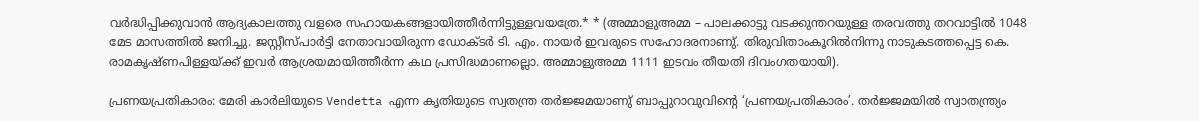വർദ്ധിപ്പിക്കുവാൻ ആദ്യകാലത്തു വളരെ സഹായകങ്ങളായിത്തീർന്നിട്ടുള്ളവയത്രേ.* * (അമ്മാളുഅമ്മ – പാലക്കാട്ടു വടക്കുന്തറയുള്ള തരവത്തു തറവാട്ടിൽ 1048 മേട മാസത്തിൽ ജനിച്ചു. ജസ്റ്റീസ്‌പാർട്ടി നേതാവായിരുന്ന ഡോക്ടർ ടി. എം. നായർ ഇവരുടെ സഹോദരനാണു്. തിരുവിതാംകൂറിൽനിന്നു നാടുകടത്തപ്പെട്ട കെ. രാമകൃഷ്ണപിള്ളയ്ക്ക് ഇവർ ആശ്രയമായിത്തീർന്ന കഥ പ്രസിദ്ധമാണല്ലൊ. അമ്മാളുഅമ്മ 1111 ഇടവം തീയതി ദിവംഗതയായി).

പ്രണയപ്രതികാരം: മേരി കാർലിയുടെ Vendetta എന്ന കൃതിയുടെ സ്വതന്ത്ര തർജ്ജമയാണു് ബാപ്പുറാവുവിൻ്റെ ‘പ്രണയപ്രതികാരം’. തർജ്ജമയിൽ സ്വാതന്ത്ര്യം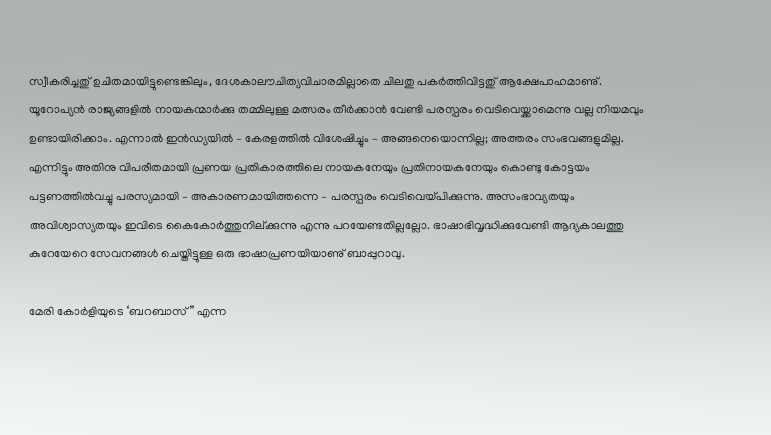സ്വീകരിച്ചതു് ഉചിതമായിട്ടുണ്ടെങ്കിലും, ദേശകാലൗചിത്യവിചാരമില്ലാതെ ചിലതു പകർത്തിവിട്ടതു് ആക്ഷേപാഹമാണു്. യൂറോപ്യൻ രാജ്യങ്ങളിൽ നായകന്മാർക്കു തമ്മിലുള്ള മത്സരം തീർക്കാൻ വേണ്ടി പരസ്പരം വെടിവെയ്ക്കാമെന്നു വല്ല നിയമവും ഉണ്ടായിരിക്കാം. എന്നാൽ ഇൻഡ്യയിൽ – കേരളത്തിൽ വിശേഷിച്ചും – അങ്ങനെയൊന്നില്ല; അത്തരം സംഭവങ്ങളുമില്ല. എന്നിട്ടും അതിനു വിപരീതമായി പ്രണയ പ്രതികാരത്തിലെ നായകനേയും പ്രതിനായകനേയും കൊണ്ടു കോട്ടയം പട്ടണത്തിൽവച്ചു പരസ്യമായി – അകാരണമായിത്തന്നെ – പരസ്പരം വെടിവെയ്പിക്കുന്നു. അസംഭാവ്യതയും അവിശ്വാസ്യതയും ഇവിടെ കൈകോർത്തുനില്ക്കുന്നു എന്നു പറയേണ്ടതില്ലല്ലോ. ഭാഷാഭിവൃദ്ധിക്കുവേണ്ടി ആദ്യകാലത്തു കുറേയേറെ സേവനങ്ങൾ ചെയ്തിട്ടുള്ള ഒരു ഭാഷാപ്രണയിയാണു് ബാപ്പുറാവു.

മേരി കോർളിയുടെ ‘ബറബാസ്” എന്ന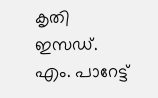കൃതി ഇസഡ്. എം. പാറേട്ട്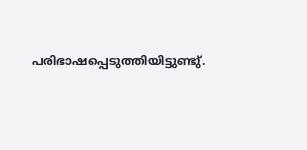പരിഭാഷപ്പെടുത്തിയിട്ടുണ്ടു്.